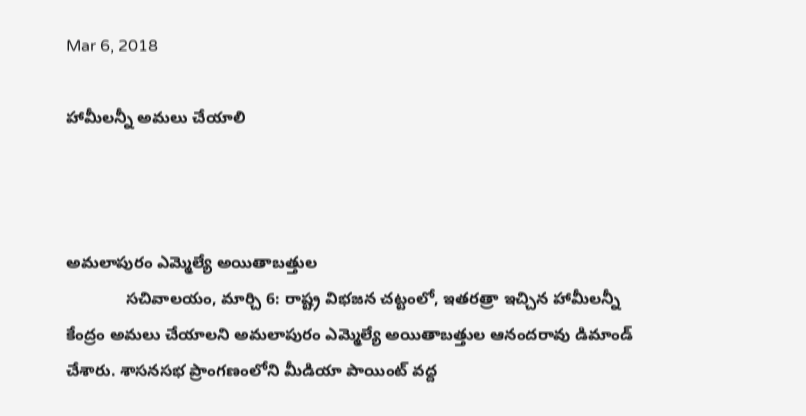Mar 6, 2018

హామీలన్నీ అమలు చేయాలి



అమలాపురం ఎమ్మెల్యే అయితాబత్తుల
             సచివాలయం, మార్చి 6: రాష్ట్ర విభజన చట్టంలో, ఇతరత్రా ఇచ్చిన హామీలన్నీ కేంద్రం అమలు చేయాలని అమలాపురం ఎమ్మెల్యే అయితాబత్తుల ఆనందరావు డిమాండ్ చేశారు. శాసనసభ ప్రాంగణంలోని మీడియా పాయింట్ వద్ద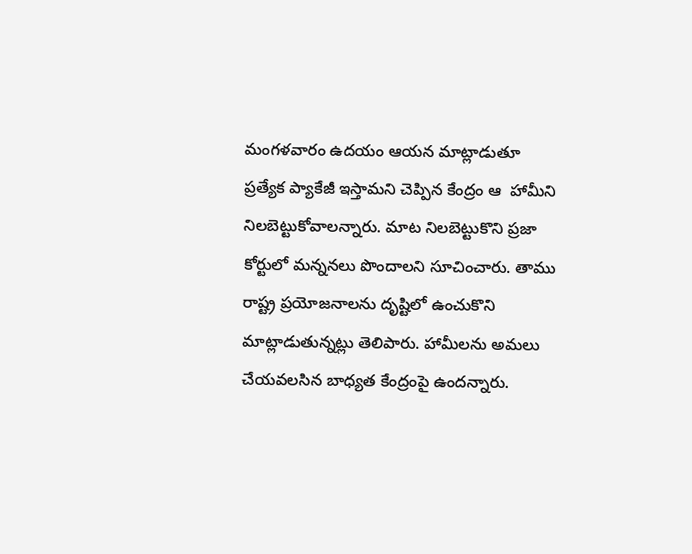మంగళవారం ఉదయం ఆయన మాట్లాడుతూ ప్రత్యేక ప్యాకేజీ ఇస్తామని చెప్పిన కేంద్రం ఆ  హామీని నిలబెట్టుకోవాలన్నారు. మాట నిలబెట్టుకొని ప్రజా కోర్టులో మన్ననలు పొందాలని సూచించారు. తాము రాష్ట్ర ప్రయోజనాలను దృష్టిలో ఉంచుకొని మాట్లాడుతున్నట్లు తెలిపారు. హామీలను అమలు చేయవలసిన బాధ్యత కేంద్రంపై ఉందన్నారు.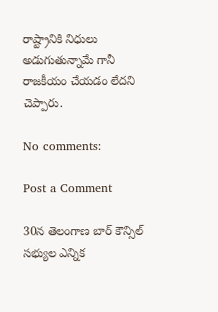రాష్ట్రానికి నిధులు అడుగుతున్నామే గానీ రాజకీయం చేయడం లేదని చెప్పారు.

No comments:

Post a Comment

30న తెలంగాణ బార్ కౌన్సిల్‌ సభ్యుల ఎన్నిక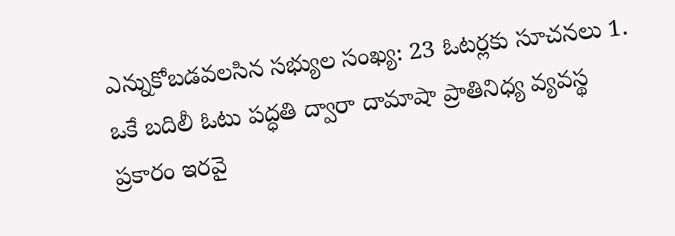ఎన్నుకోబడవలసిన సభ్యుల సంఖ్య: 23 ఓటర్లకు సూచనలు 1. ఒకే బదిలీ ఓటు పద్ధతి ద్వారా దామాషా ప్రాతినిధ్య వ్యవస్థ ప్రకారం ఇరవై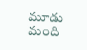మూడు మంది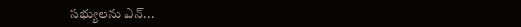సభ్యులను ఎన్...